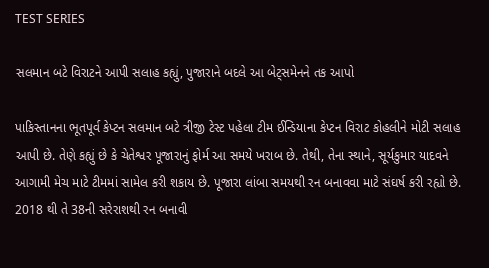TEST SERIES

સલમાન બટે વિરાટને આપી સલાહ કહ્યું, પુજારાને બદલે આ બેટ્સમેનને તક આપો

પાકિસ્તાનના ભૂતપૂર્વ કેપ્ટન સલમાન બટે ત્રીજી ટેસ્ટ પહેલા ટીમ ઈન્ડિયાના કેપ્ટન વિરાટ કોહલીને મોટી સલાહ આપી છે. તેણે કહ્યું છે કે ચેતેશ્વર પૂજારાનું ફોર્મ આ સમયે ખરાબ છે. તેથી, તેના સ્થાને, સૂર્યકુમાર યાદવને આગામી મેચ માટે ટીમમાં સામેલ કરી શકાય છે. પૂજારા લાંબા સમયથી રન બનાવવા માટે સંઘર્ષ કરી રહ્યો છે. 2018 થી તે 38ની સરેરાશથી રન બનાવી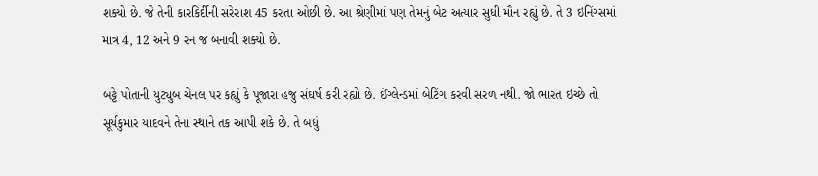શક્યો છે. જે તેની કારકિર્દીની સરેરાશ 45 કરતા ઓછી છે. આ શ્રેણીમાં પણ તેમનું બેટ અત્યાર સુધી મૌન રહ્યું છે. તે 3 ઇનિંગ્સમાં માત્ર 4, 12 અને 9 રન જ બનાવી શક્યો છે.

બટ્ટે પોતાની યુટ્યુબ ચેનલ પર કહ્યું કે પૂજારા હજુ સંઘર્ષ કરી રહ્યો છે. ઈંગ્લેન્ડમાં બેટિંગ કરવી સરળ નથી. જો ભારત ઇચ્છે તો સૂર્યકુમાર યાદવને તેના સ્થાને તક આપી શકે છે. તે બધું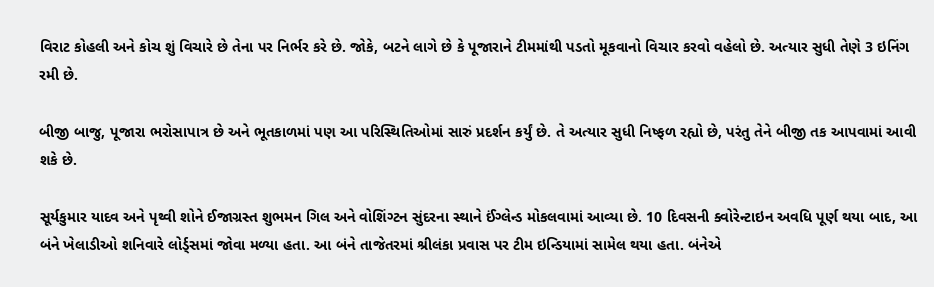વિરાટ કોહલી અને કોચ શું વિચારે છે તેના પર નિર્ભર કરે છે. જોકે, બટને લાગે છે કે પૂજારાને ટીમમાંથી પડતો મૂકવાનો વિચાર કરવો વહેલો છે. અત્યાર સુધી તેણે 3 ઇનિંગ રમી છે.

બીજી બાજુ, પૂજારા ભરોસાપાત્ર છે અને ભૂતકાળમાં પણ આ પરિસ્થિતિઓમાં સારું પ્રદર્શન કર્યું છે. તે અત્યાર સુધી નિષ્ફળ રહ્યો છે, પરંતુ તેને બીજી તક આપવામાં આવી શકે છે.

સૂર્યકુમાર યાદવ અને પૃથ્વી શોને ઈજાગ્રસ્ત શુભમન ગિલ અને વોશિંગ્ટન સુંદરના સ્થાને ઈંગ્લેન્ડ મોકલવામાં આવ્યા છે. 10 દિવસની ક્વોરેન્ટાઇન અવધિ પૂર્ણ થયા બાદ, આ બંને ખેલાડીઓ શનિવારે લોર્ડ્સમાં જોવા મળ્યા હતા. આ બંને તાજેતરમાં શ્રીલંકા પ્રવાસ પર ટીમ ઇન્ડિયામાં સામેલ થયા હતા. બંનેએ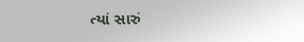ત્યાં સારું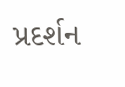પ્રદર્શન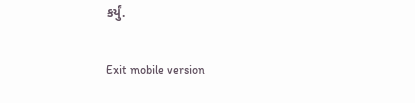કર્યું.

Exit mobile version